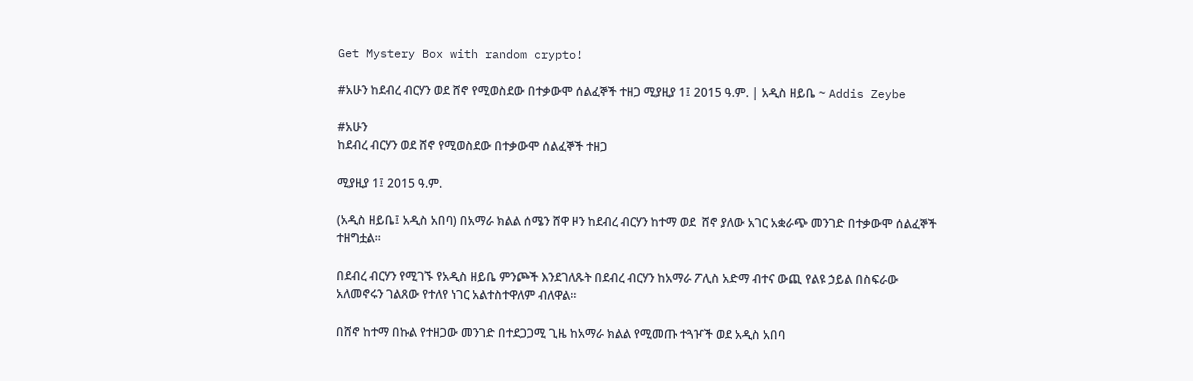Get Mystery Box with random crypto!

#አሁን ከደብረ ብርሃን ወደ ሸኖ የሚወስደው በተቃውሞ ሰልፈኞች ተዘጋ ሚያዚያ 1፤ 2015 ዓ.ም. | አዲስ ዘይቤ ~ Addis Zeybe

#አሁን
ከደብረ ብርሃን ወደ ሸኖ የሚወስደው በተቃውሞ ሰልፈኞች ተዘጋ

ሚያዚያ 1፤ 2015 ዓ.ም.

(አዲስ ዘይቤ፤ አዲስ አበባ) በአማራ ክልል ሰሜን ሸዋ ዞን ከደብረ ብርሃን ከተማ ወደ  ሸኖ ያለው አገር አቋራጭ መንገድ በተቃውሞ ሰልፈኞች ተዘግቷል።

በደብረ ብርሃን የሚገኙ የአዲስ ዘይቤ ምንጮች እንደገለጹት በደብረ ብርሃን ከአማራ ፖሊስ አድማ ብተና ውጪ የልዩ ኃይል በስፍራው አለመኖሩን ገልጸው የተለየ ነገር አልተስተዋለም ብለዋል።

በሸኖ ከተማ በኩል የተዘጋው መንገድ በተደጋጋሚ ጊዜ ከአማራ ክልል የሚመጡ ተጓዦች ወደ አዲስ አበባ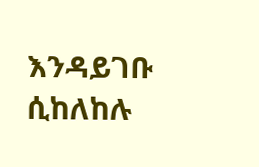እንዳይገቡ ሲከለከሉ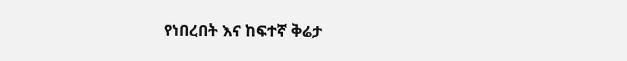የነበረበት እና ከፍተኛ ቅሬታ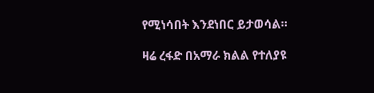የሚነሳበት እንደነበር ይታወሳል።

ዛሬ ረፋድ በአማራ ክልል የተለያዩ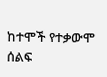ከተሞች የተቃውሞ ሰልፍ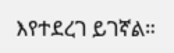እየተደረገ ይገኛል።